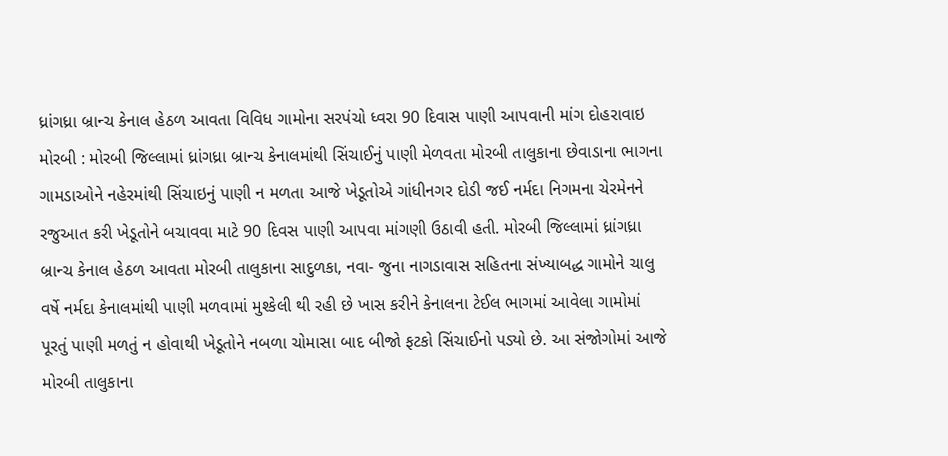ધ્રાંગધ્રા બ્રાન્ચ કેનાલ હેઠળ આવતા વિવિધ ગામોના સરપંચો ધ્વરા 90 દિવાસ પાણી આપવાની માંગ દોહરાવાઇ મોરબી : મોરબી જિલ્લામાં ધ્રાંગધ્રા બ્રાન્ચ કેનાલમાંથી સિંચાઈનું પાણી મેળવતા મોરબી તાલુકાના છેવાડાના ભાગના ગામડાઓને નહેરમાંથી સિંચાઇનું પાણી ન મળતા આજે ખેડૂતોએ ગાંધીનગર દોડી જઈ નર્મદા નિગમના ચેરમેનને રજુઆત કરી ખેડૂતોને બચાવવા માટે 90 દિવસ પાણી આપવા માંગણી ઉઠાવી હતી. મોરબી જિલ્લામાં ધ્રાંગધ્રા બ્રાન્ચ કેનાલ હેઠળ આવતા મોરબી તાલુકાના સાદુળકા, નવા- જુના નાગડાવાસ સહિતના સંખ્યાબદ્ધ ગામોને ચાલુ વર્ષે નર્મદા કેનાલમાંથી પાણી મળવામાં મુશ્કેલી થી રહી છે ખાસ કરીને કેનાલના ટેઈલ ભાગમાં આવેલા ગામોમાં પૂરતું પાણી મળતું ન હોવાથી ખેડૂતોને નબળા ચોમાસા બાદ બીજો ફટકો સિંચાઈનો પડ્યો છે. આ સંજોગોમાં આજે મોરબી તાલુકાના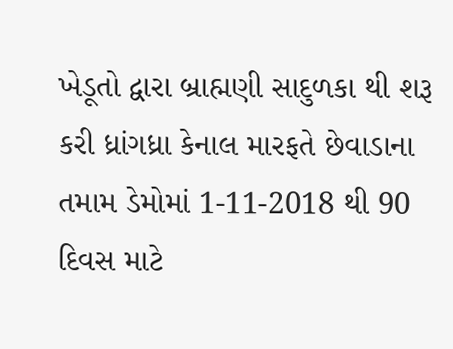ખેડૂતો દ્વારા બ્રાહ્મણી સાદુળકા થી શરૂ કરી ધ્રાંગધ્રા કેનાલ મારફતે છેવાડાના તમામ ડેમોમાં 1-11-2018 થી 90 દિવસ માટે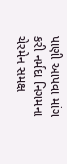પાણી આપવા માંગ કરી નર્મદા નિગમના ચેરમેન સમક્ષ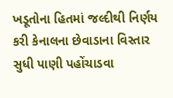ખડૂતોના હિતમાં જલ્દીથી નિર્ણય કરી કેનાલના છેવાડાના વિસ્તાર સુધી પાણી પહોંચાડવા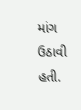માંગ ઉઠાવી હતી.